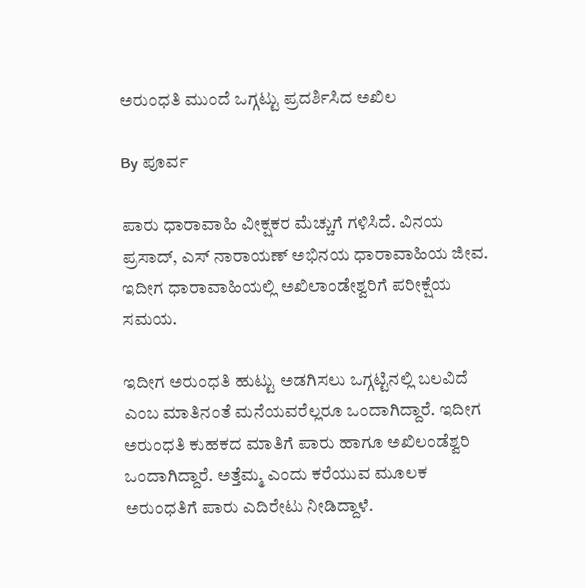ಅರುಂಧತಿ ಮುಂದೆ ಒಗ್ಗಟ್ಟು ಪ್ರದರ್ಶಿಸಿದ ಅಖಿಲ

By ಪೂರ್ವ

ಪಾರು ಧಾರಾವಾಹಿ ವೀಕ್ಷಕರ ಮೆಚ್ಚುಗೆ ಗಳಿಸಿದೆ. ವಿನಯ ಪ್ರಸಾದ್, ಎಸ್ ನಾರಾಯಣ್ ಅಭಿನಯ ಧಾರಾವಾಹಿಯ ಜೀವ. ಇದೀಗ ಧಾರಾವಾಹಿಯಲ್ಲಿ ಅಖಿಲಾಂಡೇಶ್ವರಿಗೆ ಪರೀಕ್ಷೆಯ ಸಮಯ.

ಇದೀಗ ಅರುಂಧತಿ ಹುಟ್ಟು ಅಡಗಿಸಲು ಒಗ್ಗಟ್ಟಿನಲ್ಲಿ ಬಲವಿದೆ ಎಂಬ ಮಾತಿನಂತೆ ಮನೆಯವರೆಲ್ಲರೂ ಒಂದಾಗಿದ್ದಾರೆ. ಇದೀಗ ಅರುಂಧತಿ ಕುಹಕದ ಮಾತಿಗೆ ಪಾರು ಹಾಗೂ ಅಖಿಲಂಡೆಶ್ವರಿ ಒಂದಾಗಿದ್ದಾರೆ. ಅತ್ತೆಮ್ಮ ಎಂದು ಕರೆಯುವ ಮೂಲಕ ಅರುಂಧತಿಗೆ ಪಾರು ಎದಿರೇಟು ನೀಡಿದ್ದಾಳೆ.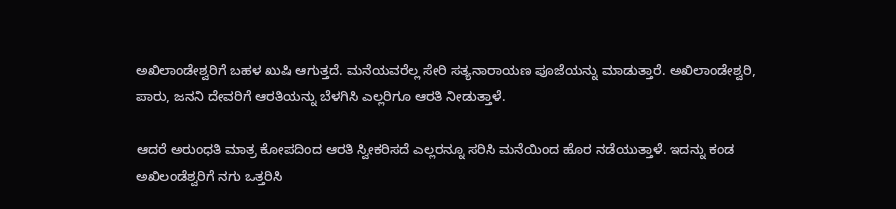ಅಖಿಲಾಂಡೇಶ್ವರಿಗೆ ಬಹಳ ಖುಷಿ ಆಗುತ್ತದೆ. ಮನೆಯವರೆಲ್ಲ ಸೇರಿ ಸತ್ಯನಾರಾಯಣ ಪೂಜೆಯನ್ನು ಮಾಡುತ್ತಾರೆ. ಅಖಿಲಾಂಡೇಶ್ವರಿ, ಪಾರು, ಜನನಿ ದೇವರಿಗೆ ಆರತಿಯನ್ನು ಬೆಳಗಿಸಿ ಎಲ್ಲರಿಗೂ ಆರತಿ ನೀಡುತ್ತಾಳೆ.

ಆದರೆ ಅರುಂಧತಿ ಮಾತ್ರ ಕೋಪದಿಂದ ಆರತಿ ಸ್ವೀಕರಿಸದೆ ಎಲ್ಲರನ್ನೂ ಸರಿಸಿ ಮನೆಯಿಂದ ಹೊರ ನಡೆಯುತ್ತಾಳೆ. ಇದನ್ನು ಕಂಡ ಅಖಿಲಂಡೆಶ್ವರಿಗೆ ನಗು ಒತ್ತರಿಸಿ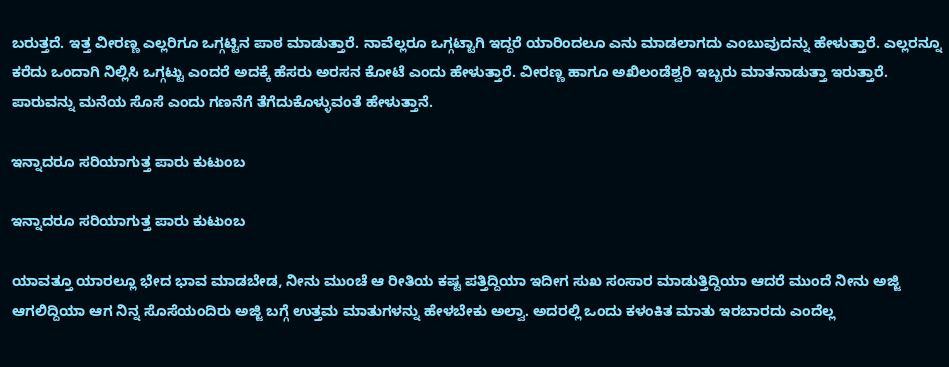ಬರುತ್ತದೆ. ಇತ್ತ ವೀರಣ್ಣ ಎಲ್ಲರಿಗೂ ಒಗ್ಗಟ್ಟಿನ ಪಾಠ ಮಾಡುತ್ತಾರೆ. ನಾವೆಲ್ಲರೂ ಒಗ್ಗಟ್ಟಾಗಿ ಇದ್ದರೆ ಯಾರಿಂದಲೂ ಎನು ಮಾಡಲಾಗದು ಎಂಬುವುದನ್ನು ಹೇಳುತ್ತಾರೆ. ಎಲ್ಲರನ್ನೂ ಕರೆದು ಒಂದಾಗಿ ನಿಲ್ಲಿಸಿ ಒಗ್ಗಟ್ಟು ಎಂದರೆ ಅದಕ್ಕೆ ಹೆಸರು ಅರಸನ ಕೋಟೆ ಎಂದು ಹೇಳುತ್ತಾರೆ. ವೀರಣ್ಣ ಹಾಗೂ ಅಖಿಲಂಡೆಶ್ವರಿ ಇಬ್ಬರು ಮಾತನಾಡುತ್ತಾ ಇರುತ್ತಾರೆ. ಪಾರುವನ್ನು ಮನೆಯ ಸೊಸೆ ಎಂದು ಗಣನೆಗೆ ತೆಗೆದುಕೊಳ್ಳುವಂತೆ ಹೇಳುತ್ತಾನೆ.

ಇನ್ನಾದರೂ ಸರಿಯಾಗುತ್ತ ಪಾರು ಕುಟುಂಬ

ಇನ್ನಾದರೂ ಸರಿಯಾಗುತ್ತ ಪಾರು ಕುಟುಂಬ

ಯಾವತ್ತೂ ಯಾರಲ್ಲೂ ಭೇದ ಭಾವ ಮಾಡಬೇಡ, ನೀನು ಮುಂಚೆ ಆ ರೀತಿಯ ಕಷ್ಟ ಪತ್ತಿದ್ದಿಯಾ ಇದೀಗ ಸುಖ ಸಂಸಾರ ಮಾಡುತ್ತಿದ್ದಿಯಾ ಆದರೆ ಮುಂದೆ ನೀನು ಅಜ್ಜಿ ಆಗಲಿದ್ದಿಯಾ ಆಗ ನಿನ್ನ ಸೊಸೆಯಂದಿರು ಅಜ್ಜಿ ಬಗ್ಗೆ ಉತ್ತಮ ಮಾತುಗಳನ್ನು ಹೇಳಬೇಕು ಅಲ್ವಾ. ಅದರಲ್ಲಿ ಒಂದು ಕಳಂಕಿತ ಮಾತು ಇರಬಾರದು ಎಂದೆಲ್ಲ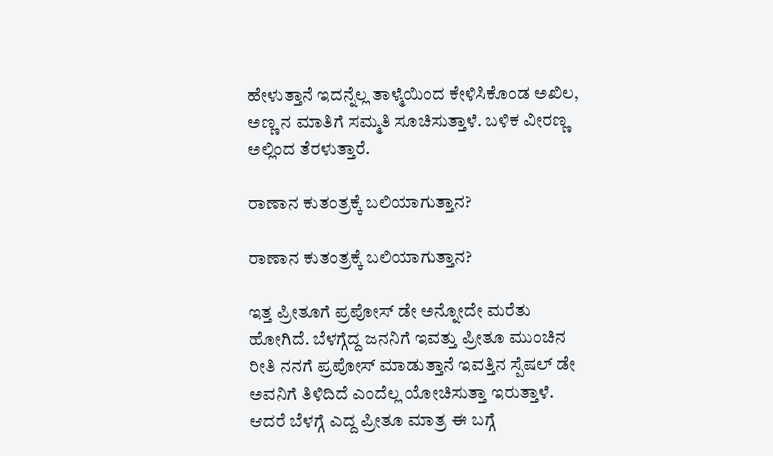ಹೇಳುತ್ತಾನೆ ಇದನ್ನೆಲ್ಲ ತಾಳ್ಮೆಯಿಂದ ಕೇಳಿಸಿಕೊಂಡ ಅಖಿಲ, ಅಣ್ಣ ನ ಮಾತಿಗೆ ಸಮ್ಮತಿ ಸೂಚಿಸುತ್ತಾಳೆ. ಬಳಿಕ ವೀರಣ್ಣ ಅಲ್ಲಿಂದ ತೆರಳುತ್ತಾರೆ.

ರಾಣಾನ ಕುತಂತ್ರಕ್ಕೆ ಬಲಿಯಾಗುತ್ತಾನ?

ರಾಣಾನ ಕುತಂತ್ರಕ್ಕೆ ಬಲಿಯಾಗುತ್ತಾನ?

ಇತ್ತ ಪ್ರೀತೂಗೆ ಪ್ರಪೋಸ್ ಡೇ ಅನ್ನೋದೇ ಮರೆತು ಹೋಗಿದೆ. ಬೆಳಗ್ಗೆದ್ದ ಜನನಿಗೆ ಇವತ್ತು ಪ್ರೀತೂ ಮುಂಚಿನ ರೀತಿ ನನಗೆ ಪ್ರಪೋಸ್ ಮಾಡುತ್ತಾನೆ ಇವತ್ತಿನ ಸ್ಪೆಷಲ್ ಡೇ ಅವನಿಗೆ ತಿಳಿದಿದೆ ಎಂದೆಲ್ಲ ಯೋಚಿಸುತ್ತಾ ಇರುತ್ತಾಳೆ. ಆದರೆ ಬೆಳಗ್ಗೆ ಎದ್ದ ಪ್ರೀತೂ ಮಾತ್ರ ಈ ಬಗ್ಗೆ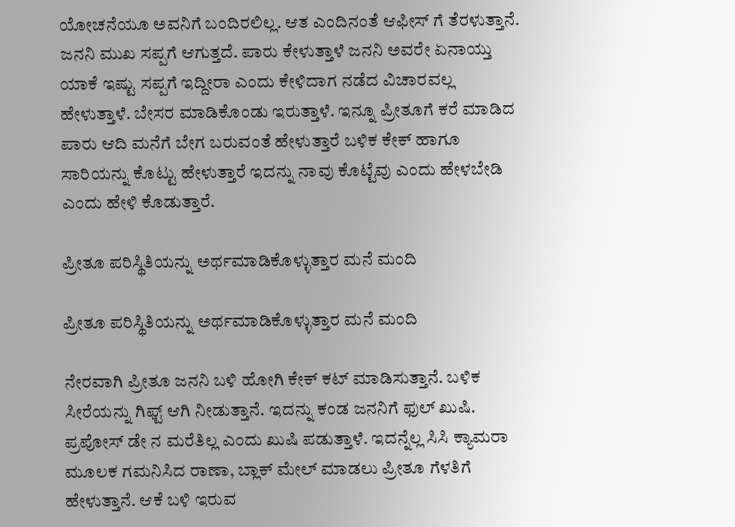ಯೋಚನೆಯೂ ಅವನಿಗೆ ಬಂದಿರಲಿಲ್ಲ. ಆತ ಎಂದಿನಂತೆ ಆಫೀಸ್ ಗೆ ತೆರಳುತ್ತಾನೆ. ಜನನಿ ಮುಖ ಸಪ್ಪಗೆ ಆಗುತ್ತದೆ. ಪಾರು ಕೇಳುತ್ತಾಳೆ ಜನನಿ ಅವರೇ ಏನಾಯ್ತು ಯಾಕೆ ಇಷ್ಟು ಸಪ್ಪಗೆ ಇದ್ದೀರಾ ಎಂದು ಕೇಳಿದಾಗ ನಡೆದ ವಿಚಾರವಲ್ಲ ಹೇಳುತ್ತಾಳೆ. ಬೇಸರ ಮಾಡಿಕೊಂಡು ಇರುತ್ತಾಳೆ. ಇನ್ನೂ ಪ್ರೀತೂಗೆ ಕರೆ ಮಾಡಿದ ಪಾರು ಆದಿ ಮನೆಗೆ ಬೇಗ ಬರುವಂತೆ ಹೇಳುತ್ತಾರೆ ಬಳಿಕ ಕೇಕ್ ಹಾಗೂ ಸಾರಿಯನ್ನು ಕೊಟ್ಟು ಹೇಳುತ್ತಾರೆ ಇದನ್ನು ನಾವು ಕೊಟ್ಟೆವು ಎಂದು ಹೇಳಬೇಡಿ ಎಂದು ಹೇಳಿ ಕೊಡುತ್ತಾರೆ.

ಪ್ರೀತೂ ಪರಿಸ್ಥಿತಿಯನ್ನು ಅರ್ಥಮಾಡಿಕೊಳ್ಳುತ್ತಾರ ಮನೆ ಮಂದಿ

ಪ್ರೀತೂ ಪರಿಸ್ಥಿತಿಯನ್ನು ಅರ್ಥಮಾಡಿಕೊಳ್ಳುತ್ತಾರ ಮನೆ ಮಂದಿ

ನೇರವಾಗಿ ಪ್ರೀತೂ ಜನನಿ ಬಳಿ ಹೋಗಿ ಕೇಕ್ ಕಟ್ ಮಾಡಿಸುತ್ತಾನೆ. ಬಳಿಕ ಸೀರೆಯನ್ನು ಗಿಫ್ಟ್ ಆಗಿ ನೀಡುತ್ತಾನೆ. ಇದನ್ನು ಕಂಡ ಜನನಿಗೆ ಫುಲ್ ಖುಷಿ. ಪ್ರಪೋಸ್ ಡೇ ನ ಮರೆತಿಲ್ಲ ಎಂದು ಖುಷಿ ಪಡುತ್ತಾಳೆ. ಇದನ್ನೆಲ್ಲ ಸಿಸಿ ಕ್ಯಾಮರಾ ಮೂಲಕ ಗಮನಿಸಿದ ರಾಣಾ, ಬ್ಲಾಕ್ ಮೇಲ್ ಮಾಡಲು ಪ್ರೀತೂ ಗೆಳತಿಗೆ ಹೇಳುತ್ತಾನೆ. ಆಕೆ ಬಳಿ ಇರುವ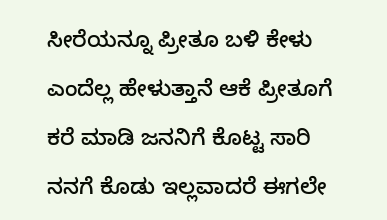ಸೀರೆಯನ್ನೂ ಪ್ರೀತೂ ಬಳಿ ಕೇಳು ಎಂದೆಲ್ಲ ಹೇಳುತ್ತಾನೆ ಆಕೆ ಪ್ರೀತೂಗೆ ಕರೆ ಮಾಡಿ ಜನನಿಗೆ ಕೊಟ್ಟ ಸಾರಿ ನನಗೆ ಕೊಡು ಇಲ್ಲವಾದರೆ ಈಗಲೇ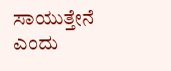ಸಾಯುತ್ತೇನೆ ಎಂದು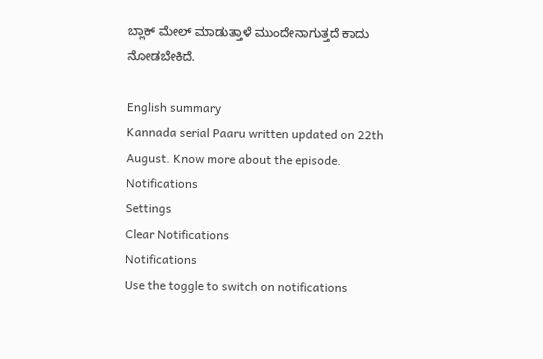ಬ್ಲಾಕ್ ಮೇಲ್ ಮಾಡುತ್ತಾಳೆ ಮುಂದೇನಾಗುತ್ತದೆ ಕಾದು ನೋಡಬೇಕಿದೆ.

English summary
Kannada serial Paaru written updated on 22th August. Know more about the episode.
Notifications
Settings
Clear Notifications
Notifications
Use the toggle to switch on notifications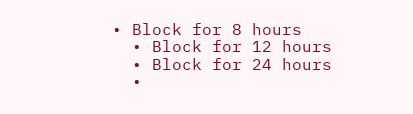• Block for 8 hours
  • Block for 12 hours
  • Block for 24 hours
  •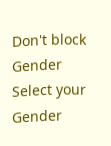Don't block
Gender
Select your Gender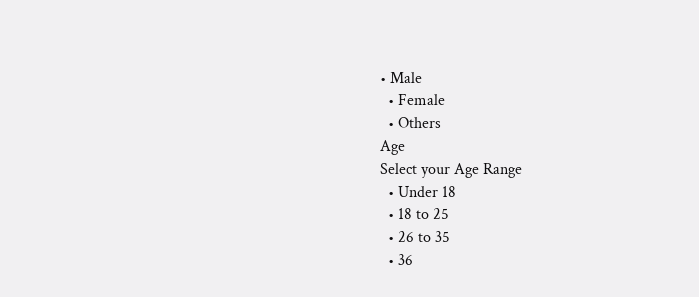• Male
  • Female
  • Others
Age
Select your Age Range
  • Under 18
  • 18 to 25
  • 26 to 35
  • 36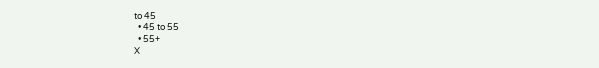to 45
  • 45 to 55
  • 55+
X